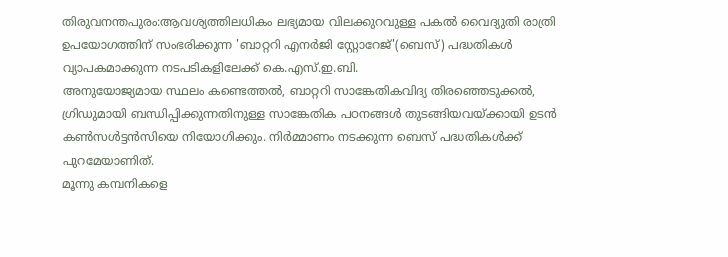തിരുവനന്തപുരം:ആവശ്യത്തിലധികം ലഭ്യമായ വിലക്കുറവുള്ള പകൽ വൈദ്യുതി രാത്രി ഉപയോഗത്തിന് സംഭരിക്കുന്ന 'ബാറ്ററി എനർജി സ്റ്റോറേജ്'(ബെസ്) പദ്ധതികൾ വ്യാപകമാക്കുന്ന നടപടികളിലേക്ക് കെ.എസ്.ഇ.ബി.
അനുയോജ്യമായ സ്ഥലം കണ്ടെത്തൽ, ബാറ്ററി സാങ്കേതികവിദ്യ തിരഞ്ഞെടുക്കൽ, ഗ്രിഡുമായി ബന്ധിപ്പിക്കുന്നതിനുള്ള സാങ്കേതിക പഠനങ്ങൾ തുടങ്ങിയവയ്ക്കായി ഉടൻ കൺസൾട്ടൻസിയെ നിയോഗിക്കും. നിർമ്മാണം നടക്കുന്ന ബെസ് പദ്ധതികൾക്ക് പുറമേയാണിത്.
മൂന്നു കമ്പനികളെ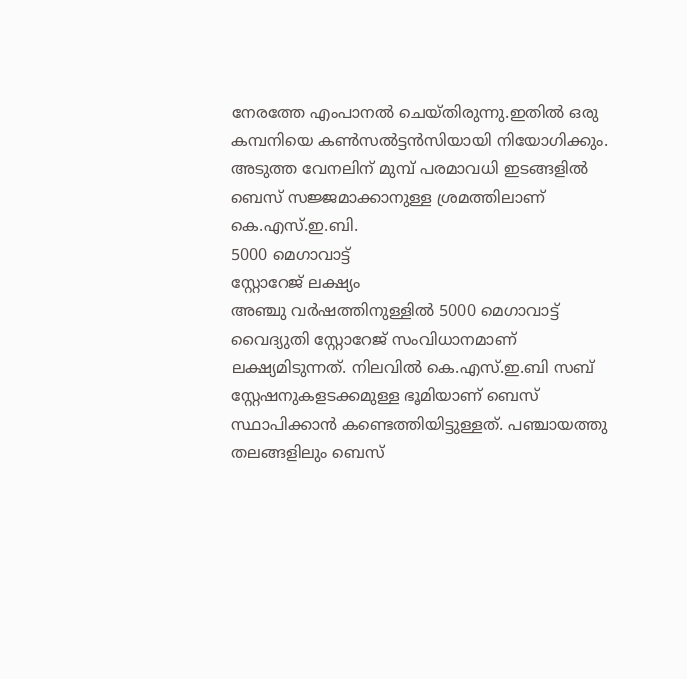നേരത്തേ എംപാനൽ ചെയ്തിരുന്നു.ഇതിൽ ഒരു കമ്പനിയെ കൺസൽട്ടൻസിയായി നിയോഗിക്കും. അടുത്ത വേനലിന് മുമ്പ് പരമാവധി ഇടങ്ങളിൽ ബെസ് സജ്ജമാക്കാനുള്ള ശ്രമത്തിലാണ് കെ.എസ്.ഇ.ബി.
5000 മെഗാവാട്ട്
സ്റ്റോറേജ് ലക്ഷ്യം
അഞ്ചു വർഷത്തിനുള്ളിൽ 5000 മെഗാവാട്ട് വൈദ്യുതി സ്റ്റോറേജ് സംവിധാനമാണ് ലക്ഷ്യമിടുന്നത്. നിലവിൽ കെ.എസ്.ഇ.ബി സബ് സ്റ്റേഷനുകളടക്കമുള്ള ഭൂമിയാണ് ബെസ് സ്ഥാപിക്കാൻ കണ്ടെത്തിയിട്ടുള്ളത്. പഞ്ചായത്തു തലങ്ങളിലും ബെസ്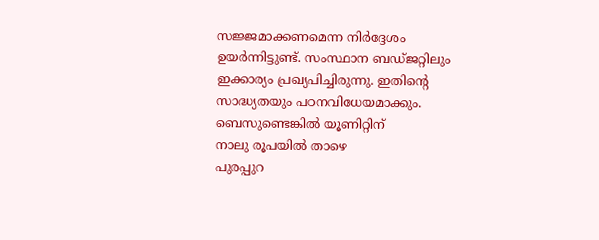സജ്ജമാക്കണമെന്ന നിർദ്ദേശം ഉയർന്നിട്ടുണ്ട്. സംസ്ഥാന ബഡ്ജറ്റിലും ഇക്കാര്യം പ്രഖ്യപിച്ചിരുന്നു. ഇതിന്റെ സാദ്ധ്യതയും പഠനവിധേയമാക്കും.
ബെസുണ്ടെങ്കിൽ യൂണിറ്റിന്
നാലു രൂപയിൽ താഴെ
പുരപ്പുറ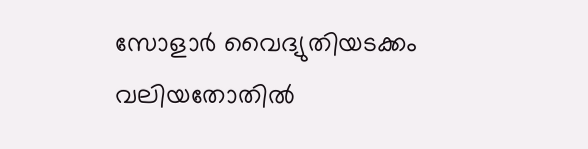സോളാർ വൈദ്യുതിയടക്കം വലിയതോതിൽ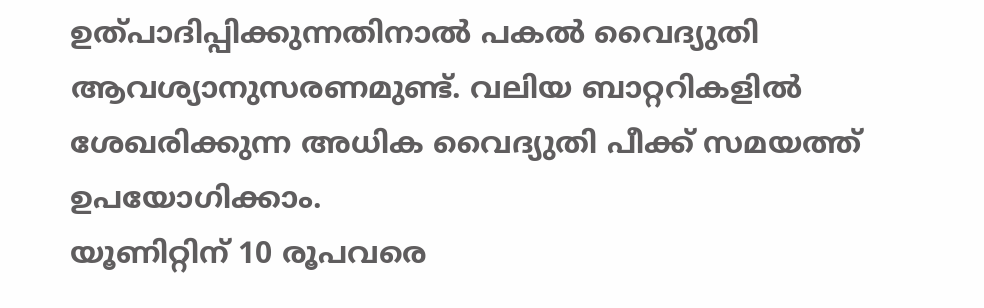ഉത്പാദിപ്പിക്കുന്നതിനാൽ പകൽ വൈദ്യുതി ആവശ്യാനുസരണമുണ്ട്. വലിയ ബാറ്ററികളിൽ ശേഖരിക്കുന്ന അധിക വൈദ്യുതി പീക്ക് സമയത്ത് ഉപയോഗിക്കാം.
യൂണിറ്റിന് 10 രൂപവരെ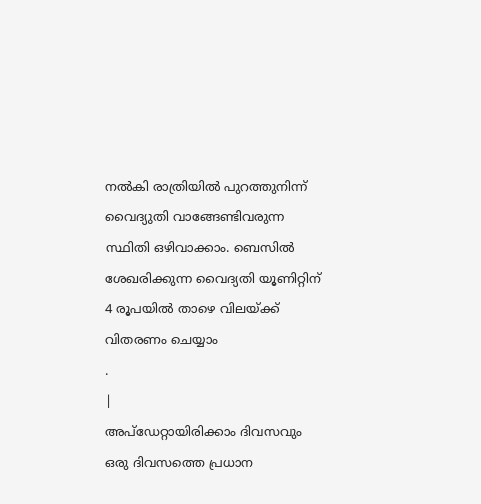നൽകി രാത്രിയിൽ പുറത്തുനിന്ന് വൈദ്യുതി വാങ്ങേണ്ടിവരുന്ന സ്ഥിതി ഒഴിവാക്കാം. ബെസിൽ ശേഖരിക്കുന്ന വൈദ്യതി യൂണിറ്റിന് 4 രൂപയിൽ താഴെ വിലയ്ക്ക് വിതരണം ചെയ്യാം
.
|
അപ്ഡേറ്റായിരിക്കാം ദിവസവും
ഒരു ദിവസത്തെ പ്രധാന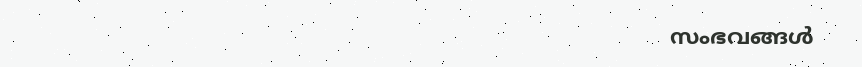സംഭവങ്ങൾ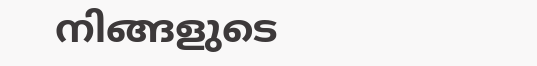നിങ്ങളുടെ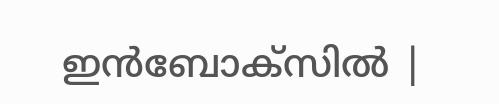ഇൻബോക്സിൽ |